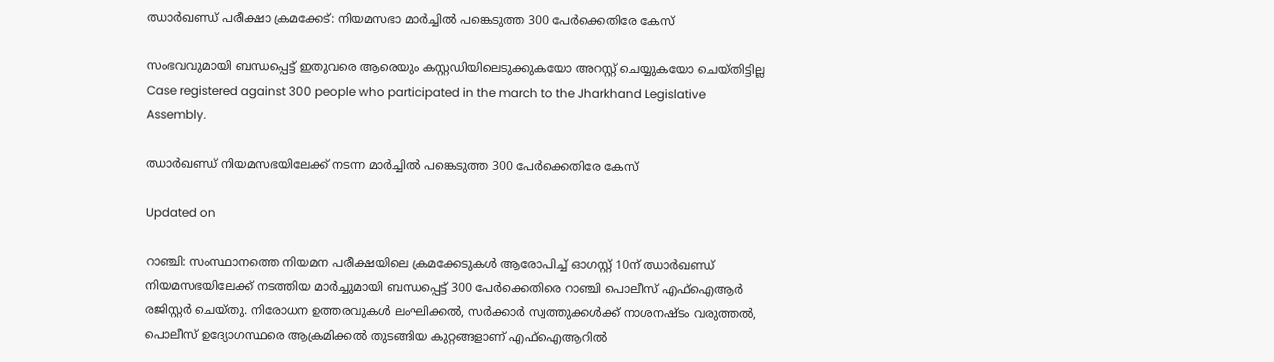ഝാർഖണ്ഡ് പരീക്ഷാ ക്രമക്കേട്: നിയമസഭാ മാർച്ചിൽ പങ്കെടുത്ത 300 പേർക്കെതിരേ കേസ്

സംഭവവുമായി ബന്ധപ്പെട്ട് ഇതുവരെ ആരെയും കസ്റ്റഡിയിലെടുക്കുകയോ അറസ്റ്റ് ചെയ്യുകയോ ചെയ്തിട്ടില്ല
Case registered against 300 people who participated in the march to the Jharkhand Legislative Assembly.

ഝാർ‌ഖണ്ഡ് നിയമസഭയിലേക്ക് നടന്ന മാർച്ചിൽ പങ്കെടുത്ത 300 പേർക്കെതിരേ കേസ്

Updated on

റാഞ്ചി: സംസ്ഥാനത്തെ നിയമന പരീക്ഷയിലെ ക്രമക്കേടുകൾ ആരോപിച്ച് ഓഗസ്റ്റ് 10ന് ഝാർഖണ്ഡ് നിയമസഭയിലേക്ക് നടത്തിയ മാർച്ചുമായി ബന്ധപ്പെട്ട് 300 പേർക്കെതിരെ റാഞ്ചി പൊലീസ് എഫ്‌ഐആർ രജിസ്റ്റർ ചെയ്തു. നിരോധന ഉത്തരവുകൾ ലംഘിക്കൽ, സർക്കാർ സ്വത്തുക്കൾക്ക് നാശനഷ്ടം വരുത്തൽ, പൊലീസ് ഉദ്യോഗസ്ഥരെ ആക്രമിക്കൽ തുടങ്ങിയ കുറ്റങ്ങളാണ് എഫ്‌ഐആറിൽ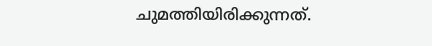ചുമത്തിയിരിക്കുന്നത്.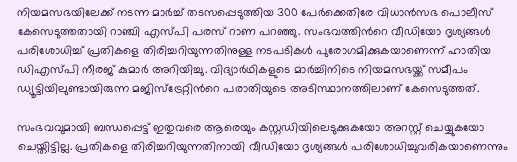നിയമസഭയിലേക്ക് നടന്ന മാർച്ച് തടസപ്പെടുത്തിയ 300 പേർക്കെതിരേ വിധാൻസഭ പൊലീസ് കേസെടുത്തതായി റാഞ്ചി എസ്പി പരസ് റാണ പറഞ്ഞു. സംഭവത്തിന്‍റെ വീഡിയോ ദൃശ്യങ്ങൾ പരിശോധിച്ച് പ്രതികളെ തിരിച്ചറിയുന്നതിനുള്ള നടപടികൾ പുരോഗമിക്കുകയാണെന്ന് ഹാതിയ ഡിഎസ്പി നീരജ് കുമാർ അറിയിച്ചു. വിദ്യാർഥികളുടെ മാർച്ചിനിടെ നിയമസഭയ്ക്ക് സമീപം ഡ്യൂട്ടിയിലുണ്ടായിരുന്ന മജിസ്‌ട്രേറ്റിന്‍റെ പരാതിയുടെ അടിസ്ഥാനത്തിലാണ് കേസെടുത്തത്.

സംഭവവുമായി ബന്ധപ്പെട്ട് ഇതുവരെ ആരെയും കസ്റ്റഡിയിലെടുക്കുകയോ അറസ്റ്റ് ചെയ്യുകയോ ചെയ്തിട്ടില്ല. പ്രതികളെ തിരിച്ചറിയുന്നതിനായി വീഡിയോ ദൃശ്യങ്ങൾ പരിശോധിച്ചുവരികയാണെന്നും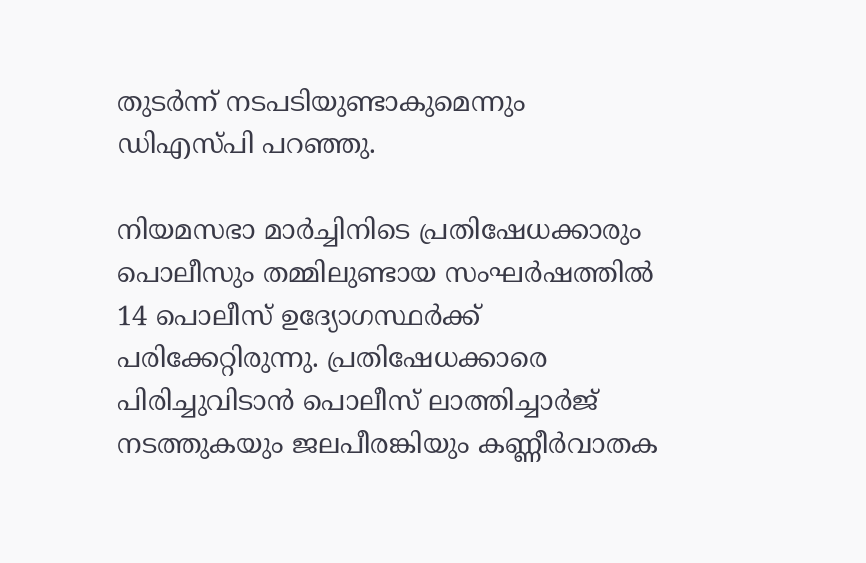തുടർന്ന് നടപടിയുണ്ടാകുമെന്നും ഡിഎസ്പി പറഞ്ഞു.

നിയമസഭാ മാർച്ചിനിടെ പ്രതിഷേധക്കാരും പൊലീസും തമ്മിലുണ്ടായ സംഘർഷത്തിൽ 14 പൊലീസ് ഉദ്യോഗസ്ഥർക്ക് പരിക്കേറ്റിരുന്നു. പ്രതിഷേധക്കാരെ പിരിച്ചുവിടാൻ പൊലീസ് ലാത്തിച്ചാർജ് നടത്തുകയും ജലപീരങ്കിയും കണ്ണീർവാതക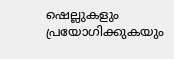ഷെല്ലുകളും പ്രയോഗിക്കുകയും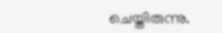ചെയ്തിരുന്നു.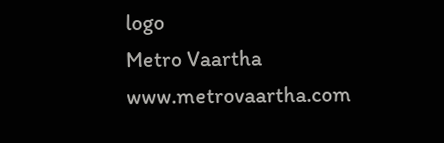logo
Metro Vaartha
www.metrovaartha.com